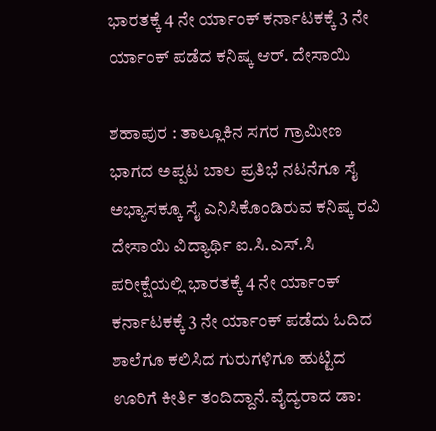ಭಾರತಕ್ಕೆ 4 ನೇ ರ್ಯಾಂಕ್ ಕರ್ನಾಟಕಕ್ಕೆ 3 ನೇ ರ್ಯಾಂಕ್ ಪಡೆದ ಕನಿಷ್ಕ ಆರ್. ದೇಸಾಯಿ

ಶಹಾಪುರ : ತಾಲ್ಲೂಕಿನ ಸಗರ ಗ್ರಾಮೀಣ ಭಾಗದ ಅಪ್ಪಟ ಬಾಲ ಪ್ರತಿಭೆ ನಟನೆಗೂ ಸೈ ಅಭ್ಯಾಸಕ್ಕೂ ಸೈ ಎನಿಸಿಕೊಂಡಿರುವ ಕನಿಷ್ಕ ರವಿ ದೇಸಾಯಿ ವಿದ್ಯಾರ್ಥಿ ಐ.ಸಿ.ಎಸ್.ಸಿ ಪರೀಕ್ಷೆಯಲ್ಲಿ ಭಾರತಕ್ಕೆ 4 ನೇ ರ್ಯಾಂಕ್ ಕರ್ನಾಟಕಕ್ಕೆ 3 ನೇ ರ್ಯಾಂಕ್ ಪಡೆದು ಓದಿದ ಶಾಲೆಗೂ ಕಲಿಸಿದ ಗುರುಗಳಿಗೂ ಹುಟ್ಟಿದ ಊರಿಗೆ ಕೀರ್ತಿ ತಂದಿದ್ದಾನೆ.ವೈದ್ಯರಾದ ಡಾ: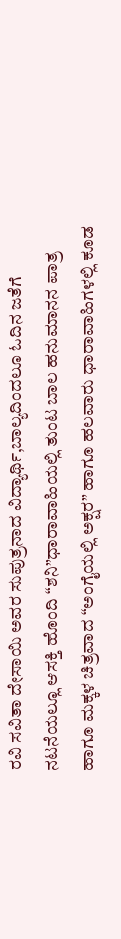ರವಿ ಸವಿತಾ ದೇಸಾಯಿ ಅವರ ಸುಪುತ್ರನಾದ ವಿದ್ಯಾರ್ಥಿ,ಬಾಲ್ಯದಿಂದಲೂ ಓದಿನ ಜತೆಗೆ ನಟನೆಯಲ್ಲೂ ಆಸಕ್ತಿ ಹೊಂದಿ “ಶನಿ”ಧಾರಾವಾಹಿಯಲ್ಲಿ ತುಂಟ ಬಾಲ ಹನುಮಾನನ ಪಾತ್ರ ಹಾಗೂ ಮಕ್ಕಳ ಚಿತ್ರವಾದ “ಅಂಗೈಯಲ್ಲಿ ಅಕ್ಷರ” ಹಾಗೂ ಹಲವಾರು ಧಾರಾವಾಹಿಗಳಲ್ಲಿ ಕೂಡ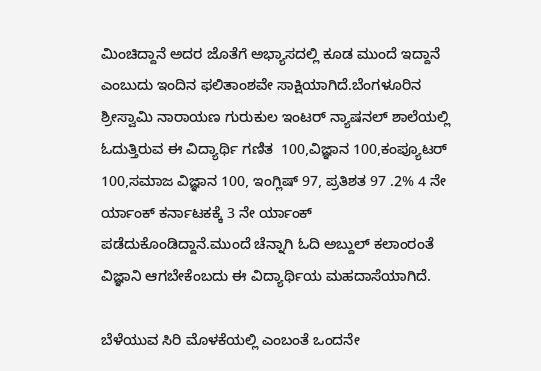ಮಿಂಚಿದ್ದಾನೆ ಅದರ ಜೊತೆಗೆ ಅಭ್ಯಾಸದಲ್ಲಿ ಕೂಡ ಮುಂದೆ ಇದ್ದಾನೆ ಎಂಬುದು ಇಂದಿನ ಫಲಿತಾಂಶವೇ ಸಾಕ್ಷಿಯಾಗಿದೆ.ಬೆಂಗಳೂರಿನ ಶ್ರೀಸ್ವಾಮಿ ನಾರಾಯಣ ಗುರುಕುಲ ಇಂಟರ್ ನ್ಯಾಷನಲ್ ಶಾಲೆಯಲ್ಲಿ ಓದುತ್ತಿರುವ ಈ ವಿದ್ಯಾರ್ಥಿ ಗಣಿತ  100,ವಿಜ್ಞಾನ 100,ಕಂಪ್ಯೂಟರ್ 100,ಸಮಾಜ ವಿಜ್ಞಾನ 100, ಇಂಗ್ಲಿಷ್ 97, ಪ್ರತಿಶತ 97 .2% 4 ನೇ ರ್ಯಾಂಕ್ ಕರ್ನಾಟಕಕ್ಕೆ 3 ನೇ ರ್ಯಾಂಕ್ ಪಡೆದುಕೊಂಡಿದ್ದಾನೆ.ಮುಂದೆ ಚೆನ್ನಾಗಿ ಓದಿ ಅಬ್ದುಲ್ ಕಲಾಂರಂತೆ ವಿಜ್ಞಾನಿ ಆಗಬೇಕೆಂಬದು ಈ ವಿದ್ಯಾರ್ಥಿಯ ಮಹದಾಸೆಯಾಗಿದೆ.

ಬೆಳೆಯುವ ಸಿರಿ ಮೊಳಕೆಯಲ್ಲಿ ಎಂಬಂತೆ ಒಂದನೇ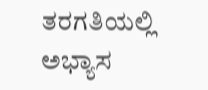ತರಗತಿಯಲ್ಲಿ ಅಭ್ಯಾಸ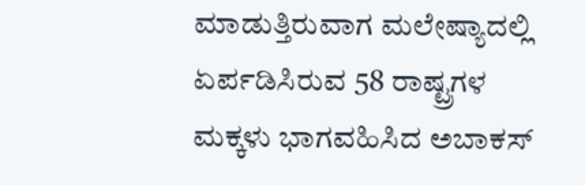ಮಾಡುತ್ತಿರುವಾಗ ಮಲೇಷ್ಯಾದಲ್ಲಿ ಏರ್ಪಡಿಸಿರುವ 58 ರಾಷ್ಟ್ರಗಳ ಮಕ್ಕಳು ಭಾಗವಹಿಸಿದ ಅಬಾಕಸ್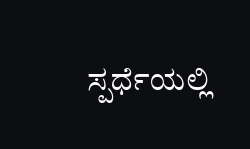ಸ್ಪರ್ಧೆಯಲ್ಲಿ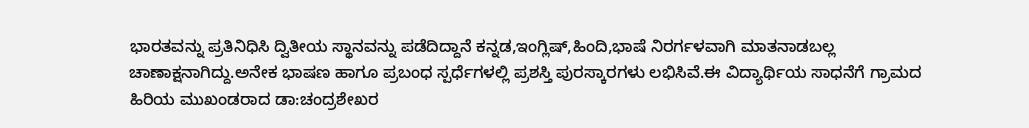ಭಾರತವನ್ನು ಪ್ರತಿನಿಧಿಸಿ ದ್ವಿತೀಯ ಸ್ಥಾನವನ್ನು ಪಡೆದಿದ್ದಾನೆ ಕನ್ನಡ,ಇಂಗ್ಲಿಷ್,ಹಿಂದಿ,ಭಾಷೆ ನಿರರ್ಗಳವಾಗಿ ಮಾತನಾಡಬಲ್ಲ ಚಾಣಾಕ್ಷನಾಗಿದ್ದು.ಅನೇಕ ಭಾಷಣ ಹಾಗೂ ಪ್ರಬಂಧ ಸ್ಪರ್ಧೆಗಳಲ್ಲಿ ಪ್ರಶಸ್ತಿ ಪುರಸ್ಕಾರಗಳು ಲಭಿಸಿವೆ.ಈ ವಿದ್ಯಾರ್ಥಿಯ ಸಾಧನೆಗೆ ಗ್ರಾಮದ ಹಿರಿಯ ಮುಖಂಡರಾದ ಡಾ:ಚಂದ್ರಶೇಖರ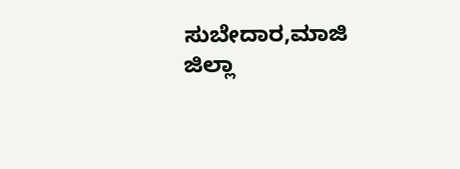ಸುಬೇದಾರ,ಮಾಜಿ ಜಿಲ್ಲಾ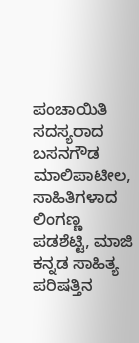ಪಂಚಾಯಿತಿ ಸದಸ್ಯರಾದ ಬಸನಗೌಡ ಮಾಲಿಪಾಟೀಲ, ಸಾಹಿತಿಗಳಾದ ಲಿಂಗಣ್ಣ ಪಡಶೆಟ್ಟಿ, ಮಾಜಿ ಕನ್ನಡ ಸಾಹಿತ್ಯ ಪರಿಷತ್ತಿನ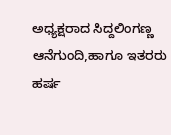ಅಧ್ಯಕ್ಷರಾದ ಸಿದ್ದಲಿಂಗಣ್ಣ ಆನೆಗುಂದಿ,ಹಾಗೂ ಇತರರು ಹರ್ಷ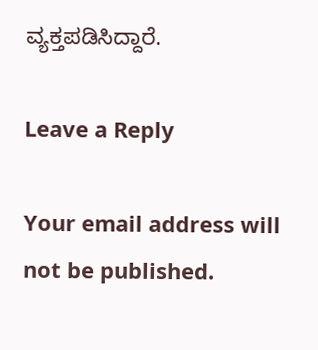ವ್ಯಕ್ತಪಡಿಸಿದ್ದಾರೆ.

Leave a Reply

Your email address will not be published.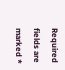Required fields are marked *